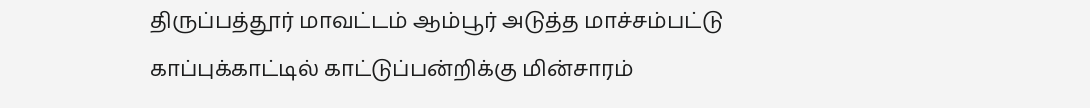திருப்பத்தூர் மாவட்டம் ஆம்பூர் அடுத்த மாச்சம்பட்டு காப்புக்காட்டில் காட்டுப்பன்றிக்கு மின்சாரம்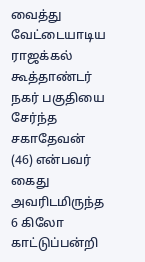வைத்து வேட்டையாடிய ராஜக்கல் கூத்தாண்டர் நகர் பகுதியை சேர்ந்த சகாதேவன் (46) என்பவர் கைது
அவரிடமிருந்த 6 கிலோ காட்டுப்பன்றி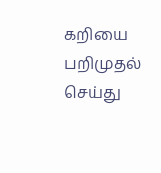கறியை பறிமுதல் செய்து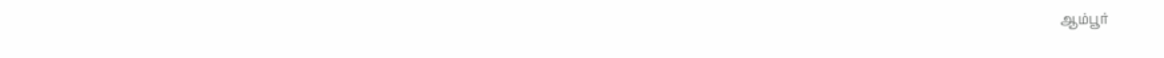ஆம்பூர்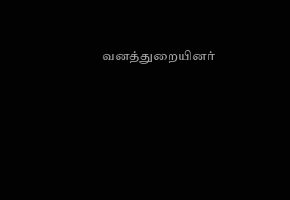வனத்துறையினர்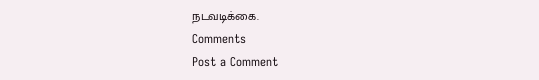நடவடிக்கை.
Comments
Post a Comment